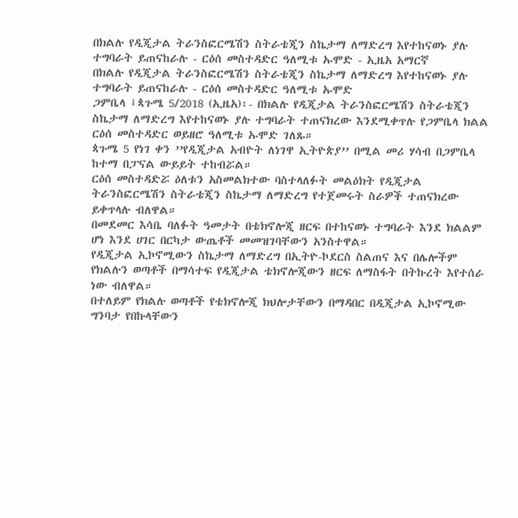በክልሉ የዲጂታል ትራንስፎርሜሽን ስትራቴጂን ስኬታማ ለማድረግ እየተከናወኑ ያሉ ተግባራት ይጠናከራሉ - ርዕሰ መስተዳድር ዓለሚቱ ኡሞድ - ኢዜአ አማርኛ
በክልሉ የዲጂታል ትራንስፎርሜሽን ስትራቴጂን ስኬታማ ለማድረግ እየተከናወኑ ያሉ ተግባራት ይጠናከራሉ - ርዕሰ መስተዳድር ዓለሚቱ ኡሞድ
ጋምቤላ ፤ጳጉሜ 5/2018 (ኢዜአ)፡- በክልሉ የዲጂታል ትራንስፎርሜሽን ስትራቴጂን ስኬታማ ለማድረግ እየተከናወኑ ያሉ ተግባራት ተጠናክረው እንደሚቀጥሉ የጋምቤላ ክልል ርዕሰ መስተዳድር ወይዘሮ ዓለሚቱ ኡሞድ ገለጹ።
ጳጉሜ 5 የነገ ቀን ’’የዲጂታል አብዮት ለነገዋ ኢትዮጵያ’’ በሚል መሪ ሃሳብ በጋምቤላ ከተማ በፓናል ውይይት ተከብሯል።
ርዕሰ መስተዳድሯ ዕለቱን አስመልክተው ባስተላለፉት መልዕክት የዲጂታል ትራንስፎርሜሽን ስትራቴጂን ስኬታማ ለማድረግ የተጀመሩት ስራዎች ተጠናክረው ይቀጥላሉ ብለዋል።
በመደመር እሳቤ ባለፉት ዓመታት በቴክኖሎጂ ዘርፍ በተከናወኑ ተግባራት እንደ ክልልም ሆነ እንደ ሀገር በርካታ ውጤቶች መመዝገባቸውን አንስተዋል።
የዲጂታል ኢኮኖሚውን ስኬታማ ለማድረግ በኢትዮ-ኮደርስ ስልጠና እና በሌሎችም የክልሉን ወጣቶች በማሳተፍ የዲጂታል ቴክኖሎጂውን ዘርፍ ለማስፋት በትኩረት እየተሰራ ነው ብለዋል።
በተለይም የክልሉ ወጣቶች የቴክኖሎጂ ክህሎታቸውን በማዳበር በዲጂታል ኢኮኖሚው ግንባታ የበኩላቸውን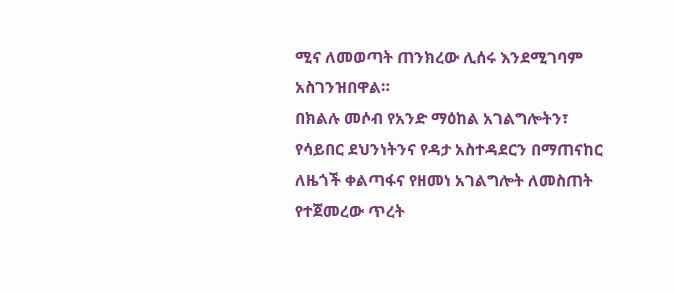ሚና ለመወጣት ጠንክረው ሊሰሩ እንደሚገባም አስገንዝበዋል።
በክልሉ መሶብ የአንድ ማዕከል አገልግሎትን፣ የሳይበር ደህንነትንና የዳታ አስተዳደርን በማጠናከር ለዜጎች ቀልጣፋና የዘመነ አገልግሎት ለመስጠት የተጀመረው ጥረት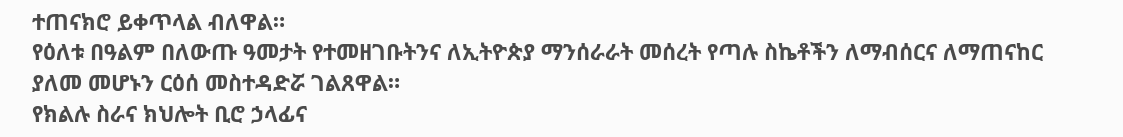ተጠናክሮ ይቀጥላል ብለዋል።
የዕለቱ በዓልም በለውጡ ዓመታት የተመዘገቡትንና ለኢትዮጵያ ማንሰራራት መሰረት የጣሉ ስኬቶችን ለማብሰርና ለማጠናከር ያለመ መሆኑን ርዕሰ መስተዳድሯ ገልጸዋል።
የክልሉ ስራና ክህሎት ቢሮ ኃላፊና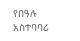የበዓሉ አስተባባሪ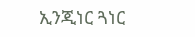ኢንጂነር ጓነር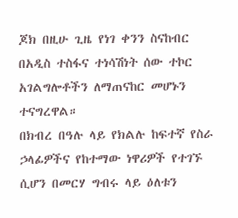ጆክ በዚሁ ጊዜ የነገ ቀንን ስናከብር በአዲስ ተስፋና ተነሳሽነት ሰው ተኮር አገልግሎቶችን ለማጠናከር መሆኑን ተናግረዋል።
በክብረ በዓሉ ላይ የክልሉ ከፍተኛ የስራ ኃላፊዎችና የከተማው ነዋሪዎች የተገኙ ሲሆን በመርሃ ግብሩ ላይ ዕለቱን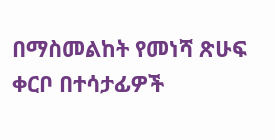በማስመልከት የመነሻ ጽሁፍ ቀርቦ በተሳታፊዎች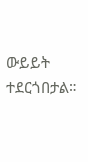ውይይት ተደርጎበታል።